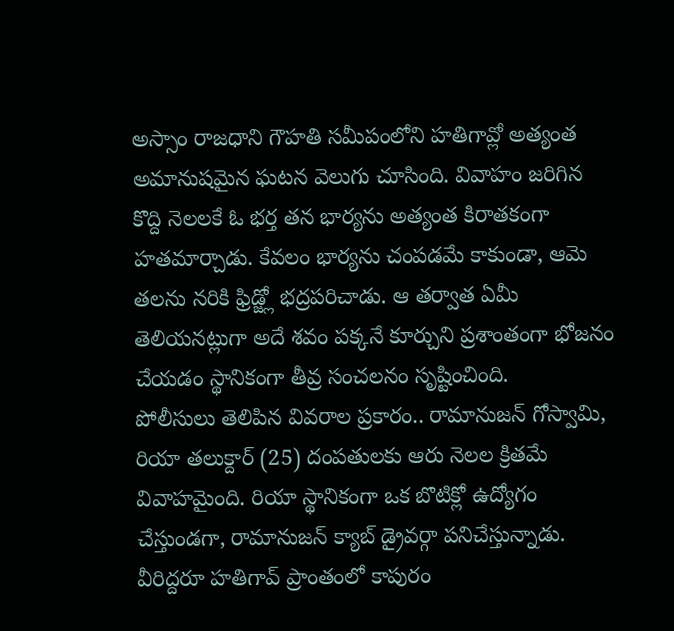అస్సాం రాజధాని గౌహతి సమీపంలోని హతిగావ్లో అత్యంత అమానుషమైన ఘటన వెలుగు చూసింది. వివాహం జరిగిన కొద్ది నెలలకే ఓ భర్త తన భార్యను అత్యంత కిరాతకంగా హతమార్చాడు. కేవలం భార్యను చంపడమే కాకుండా, ఆమె తలను నరికి ఫ్రిడ్జ్లో భద్రపరిచాడు. ఆ తర్వాత ఏమీ తెలియనట్లుగా అదే శవం పక్కనే కూర్చుని ప్రశాంతంగా భోజనం చేయడం స్థానికంగా తీవ్ర సంచలనం సృష్టించింది.
పోలీసులు తెలిపిన వివరాల ప్రకారం.. రామానుజన్ గోస్వామి, రియా తలుక్దార్ (25) దంపతులకు ఆరు నెలల క్రితమే వివాహమైంది. రియా స్థానికంగా ఒక బొటిక్లో ఉద్యోగం చేస్తుండగా, రామానుజన్ క్యాబ్ డ్రైవర్గా పనిచేస్తున్నాడు. వీరిద్దరూ హతిగావ్ ప్రాంతంలో కాపురం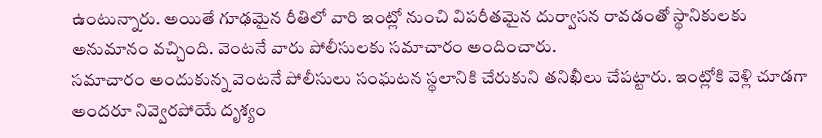ఉంటున్నారు. అయితే గూఢమైన రీతిలో వారి ఇంట్లో నుంచి విపరీతమైన దుర్వాసన రావడంతో స్థానికులకు అనుమానం వచ్చింది. వెంటనే వారు పోలీసులకు సమాచారం అందించారు.
సమాచారం అందుకున్న వెంటనే పోలీసులు సంఘటన స్థలానికి చేరుకుని తనిఖీలు చేపట్టారు. ఇంట్లోకి వెళ్లి చూడగా అందరూ నివ్వెరపోయే దృశ్యం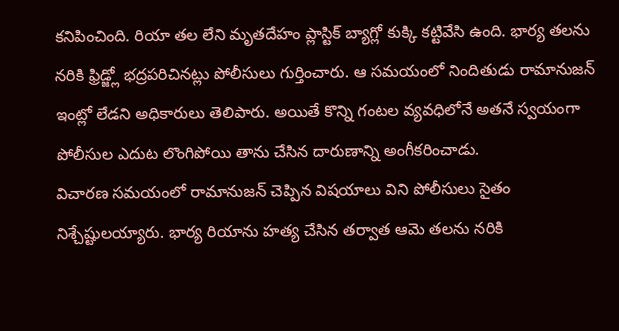కనిపించింది. రియా తల లేని మృతదేహం ప్లాస్టిక్ బ్యాగ్లో కుక్కి కట్టివేసి ఉంది. భార్య తలను నరికి ఫ్రిడ్జ్లో భద్రపరిచినట్లు పోలీసులు గుర్తించారు. ఆ సమయంలో నిందితుడు రామానుజన్ ఇంట్లో లేడని అధికారులు తెలిపారు. అయితే కొన్ని గంటల వ్యవధిలోనే అతనే స్వయంగా పోలీసుల ఎదుట లొంగిపోయి తాను చేసిన దారుణాన్ని అంగీకరించాడు.
విచారణ సమయంలో రామానుజన్ చెప్పిన విషయాలు విని పోలీసులు సైతం నిశ్చేష్టులయ్యారు. భార్య రియాను హత్య చేసిన తర్వాత ఆమె తలను నరికి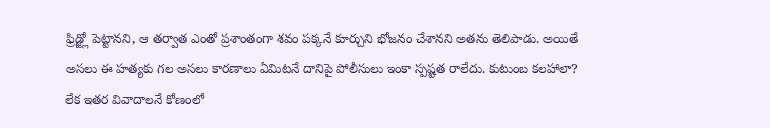ఫ్రిడ్జ్లో పెట్టానని, ఆ తర్వాత ఎంతో ప్రశాంతంగా శవం పక్కనే కూర్చుని భోజనం చేశానని అతను తెలిపాడు. అయితే అసలు ఈ హత్యకు గల అసలు కారణాలు ఏమిటనే దానిపై పోలీసులు ఇంకా స్పష్టత రాలేదు. కుటుంబ కలహాలా? లేక ఇతర వివాదాలనే కోణంలో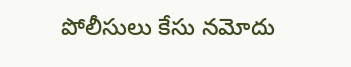పోలీసులు కేసు నమోదు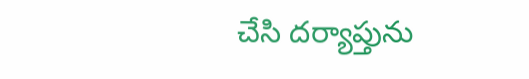చేసి దర్యాప్తును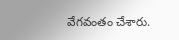వేగవంతం చేశారు.